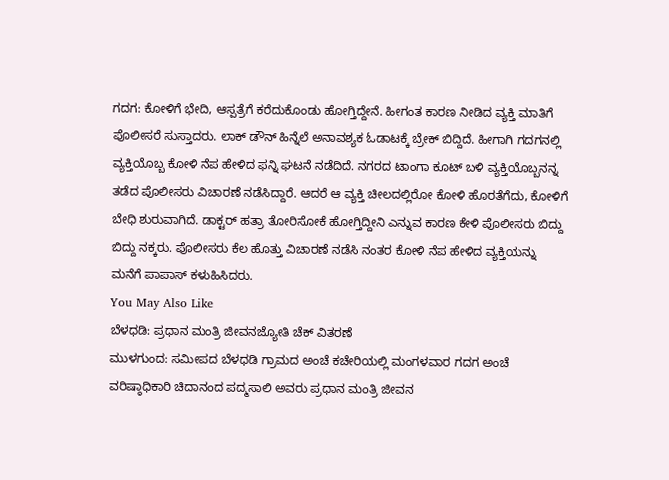ಗದಗ: ಕೋಳಿಗೆ ಭೇದಿ, ಆಸ್ಪತ್ರೆಗೆ ಕರೆದುಕೊಂಡು ಹೋಗ್ತಿದ್ದೇನೆ. ಹೀಗಂತ ಕಾರಣ ನೀಡಿದ ವ್ಯಕ್ತಿ ಮಾತಿಗೆ ಪೊಲೀಸರೆ ಸುಸ್ತಾದರು. ಲಾಕ್ ಡೌನ್ ಹಿನ್ನೆಲೆ ಅನಾವಶ್ಯಕ ಓಡಾಟಕ್ಕೆ ಬ್ರೇಕ್ ಬಿದ್ದಿದೆ. ಹೀಗಾಗಿ ಗದಗನಲ್ಲಿ ವ್ಯಕ್ತಿಯೊಬ್ಬ ಕೋಳಿ ನೆಪ ಹೇಳಿದ ಫನ್ನಿ ಘಟನೆ ನಡೆದಿದೆ. ನಗರದ ಟಾಂಗಾ ಕೂಟ್ ಬಳಿ ವ್ಯಕ್ತಿಯೊಬ್ಬನನ್ನ ತಡೆದ ಪೊಲೀಸರು ವಿಚಾರಣೆ ನಡೆಸಿದ್ದಾರೆ. ಆದರೆ ಆ ವ್ಯಕ್ತಿ ಚೀಲದಲ್ಲಿರೋ ಕೋಳಿ ಹೊರತೆಗೆದು, ಕೋಳಿಗೆ ಬೇಧಿ ಶುರುವಾಗಿದೆ. ಡಾಕ್ಟರ್ ಹತ್ರಾ ತೋರಿಸೋಕೆ ಹೋಗ್ತಿದ್ದೀನಿ ಎನ್ನುವ ಕಾರಣ ಕೇಳಿ ಪೊಲೀಸರು ಬಿದ್ದು ಬಿದ್ದು ನಕ್ಕರು. ಪೊಲೀಸರು ಕೆಲ ಹೊತ್ತು ವಿಚಾರಣೆ ನಡೆಸಿ ನಂತರ ಕೋಳಿ ನೆಪ ಹೇಳಿದ ವ್ಯಕ್ತಿಯನ್ನು ಮನೆಗೆ ಪಾಪಾಸ್ ಕಳುಹಿಸಿದರು.
You May Also Like
ಬೆಳಧಡಿ: ಪ್ರಧಾನ ಮಂತ್ರಿ ಜೀವನಜ್ಯೋತಿ ಚೆಕ್ ವಿತರಣೆ
ಮುಳಗುಂದ: ಸಮೀಪದ ಬೆಳಧಡಿ ಗ್ರಾಮದ ಅಂಚೆ ಕಚೇರಿಯಲ್ಲಿ ಮಂಗಳವಾರ ಗದಗ ಅಂಚೆ ವರಿಷ್ಠಾಧಿಕಾರಿ ಚಿದಾನಂದ ಪದ್ಮಸಾಲಿ ಅವರು ಪ್ರಧಾನ ಮಂತ್ರಿ ಜೀವನ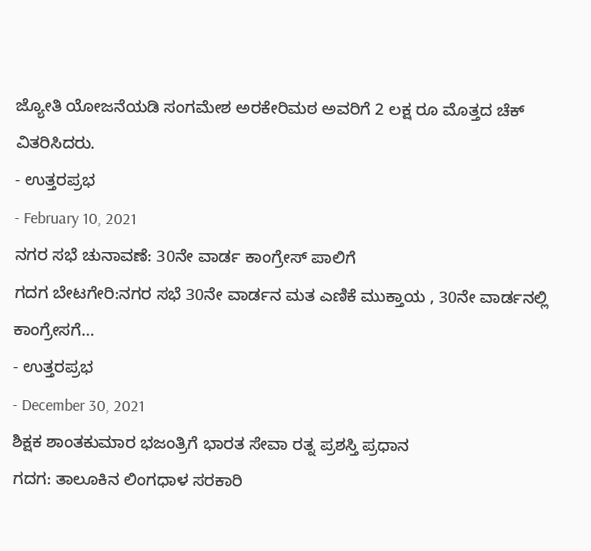ಜ್ಯೋತಿ ಯೋಜನೆಯಡಿ ಸಂಗಮೇಶ ಅರಕೇರಿಮಠ ಅವರಿಗೆ 2 ಲಕ್ಷ ರೂ ಮೊತ್ತದ ಚೆಕ್ ವಿತರಿಸಿದರು.
- ಉತ್ತರಪ್ರಭ
- February 10, 2021
ನಗರ ಸಭೆ ಚುನಾವಣೆ: 30ನೇ ವಾರ್ಡ ಕಾಂಗ್ರೇಸ್ ಪಾಲಿಗೆ
ಗದಗ ಬೇಟಗೇರಿ:ನಗರ ಸಭೆ 30ನೇ ವಾರ್ಡನ ಮತ ಎಣಿಕೆ ಮುಕ್ತಾಯ , 30ನೇ ವಾರ್ಡನಲ್ಲಿ ಕಾಂಗ್ರೇಸಗೆ…
- ಉತ್ತರಪ್ರಭ
- December 30, 2021
ಶಿಕ್ಷಕ ಶಾಂತಕುಮಾರ ಭಜಂತ್ರಿಗೆ ಭಾರತ ಸೇವಾ ರತ್ನ ಪ್ರಶಸ್ತಿ ಪ್ರಧಾನ
ಗದಗ: ತಾಲೂಕಿನ ಲಿಂಗಧಾಳ ಸರಕಾರಿ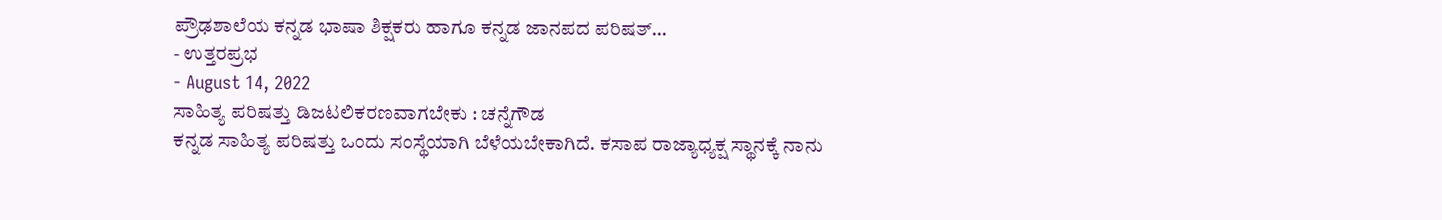ಪ್ರೌಢಶಾಲೆಯ ಕನ್ನಡ ಭಾಷಾ ಶಿಕ್ಷಕರು ಹಾಗೂ ಕನ್ನಡ ಜಾನಪದ ಪರಿಷತ್…
- ಉತ್ತರಪ್ರಭ
- August 14, 2022
ಸಾಹಿತ್ಯ ಪರಿಷತ್ತು ಡಿಜಟಲಿಕರಣವಾಗಬೇಕು : ಚನ್ನೆಗೌಡ
ಕನ್ನಡ ಸಾಹಿತ್ಯ ಪರಿಷತ್ತು ಒಂದು ಸಂಸ್ಥೆಯಾಗಿ ಬೆಳೆಯಬೇಕಾಗಿದೆ. ಕಸಾಪ ರಾಜ್ಯಾಧ್ಯಕ್ಷ ಸ್ಥಾನಕ್ಕೆ ನಾನು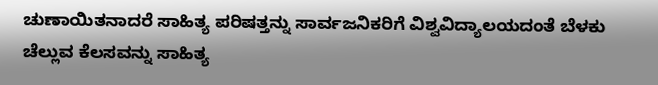ಚುಣಾಯಿತನಾದರೆ ಸಾಹಿತ್ಯ ಪರಿಷತ್ತನ್ನು ಸಾರ್ವಜನಿಕರಿಗೆ ವಿಶ್ವವಿದ್ಯಾಲಯದಂತೆ ಬೆಳಕು ಚೆಲ್ಲುವ ಕೆಲಸವನ್ನು ಸಾಹಿತ್ಯ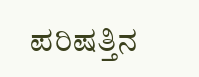ಪರಿಷತ್ತಿನ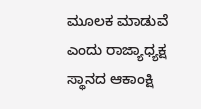ಮೂಲಕ ಮಾಡುವೆ ಎಂದು ರಾಜ್ಯಾಧ್ಯಕ್ಷ ಸ್ಥಾನದ ಆಕಾಂಕ್ಷಿ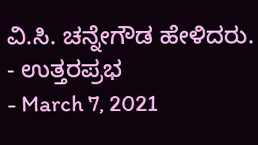ವಿ.ಸಿ. ಚನ್ನೇಗೌಡ ಹೇಳಿದರು.
- ಉತ್ತರಪ್ರಭ
- March 7, 2021